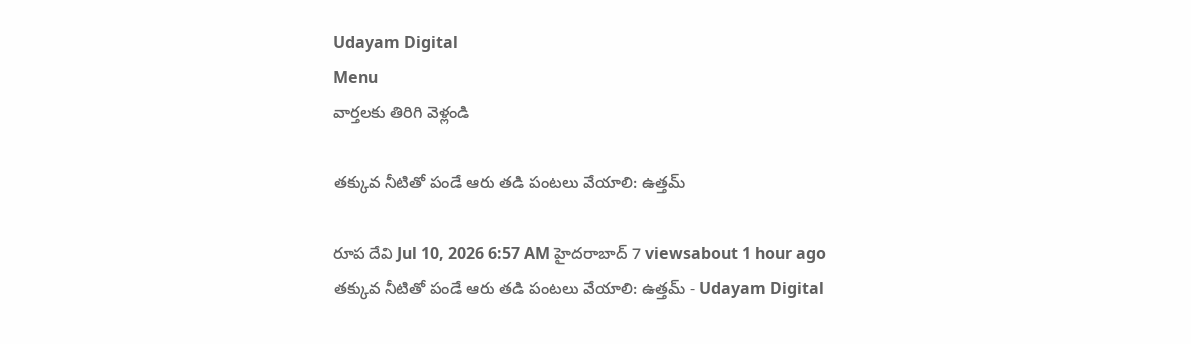Udayam Digital
Menu
వార్తలకు తిరిగి వెళ్లండి

తక్కువ నీటితో పండే ఆరు తడి పంటలు వేయాలి: ఉత్తమ్

రూప దేవి Jul 10, 2026 6:57 AM హైదరాబాద్ 7 viewsabout 1 hour ago
తక్కువ నీటితో పండే ఆరు తడి పంటలు వేయాలి: ఉత్తమ్ - Udayam Digital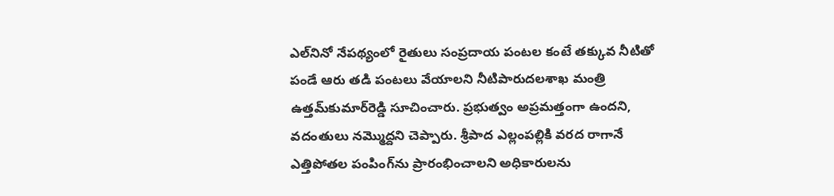ఎల్‌నినో నేపథ్యంలో రైతులు సంప్రదాయ పంటల కంటే తక్కువ నీటితో పండే ఆరు తడి పంటలు వేయాలని నీటిపారుదలశాఖ మంత్రి ఉత్తమ్‌కుమార్‌రెడ్డి సూచించారు. ప్రభుత్వం అప్రమత్తంగా ఉందని, వదంతులు నమ్మొద్దని చెప్పారు. శ్రీపాద ఎల్లంపల్లికి వరద రాగానే ఎత్తిపోతల పంపింగ్‌ను ప్రారంభించాలని అధికారులను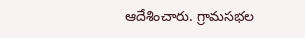ఆదేశించారు. గ్రామసభల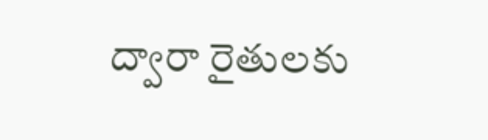ద్వారా రైతులకు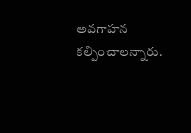అవగాహన కల్పించాలన్నారు.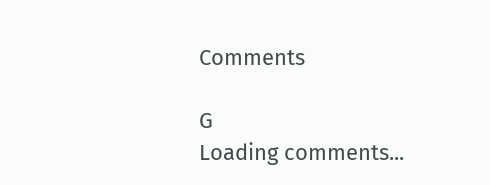Comments

G
Loading comments...